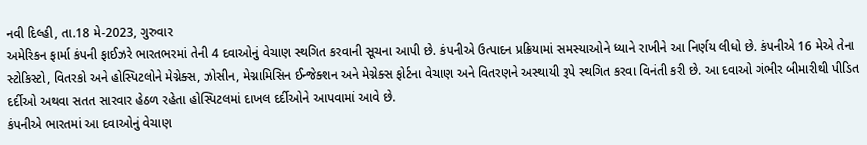નવી દિલ્હી, તા.18 મે-2023, ગુરુવાર
અમેરિકન ફાર્મા કંપની ફાઈઝરે ભારતભરમાં તેની 4 દવાઓનું વેચાણ સ્થગિત કરવાની સૂચના આપી છે. કંપનીએ ઉત્પાદન પ્રક્રિયામાં સમસ્યાઓને ધ્યાને રાખીને આ નિર્ણય લીધો છે. કંપનીએ 16 મેએ તેના સ્ટોકિસ્ટો, વિતરકો અને હોસ્પિટલોને મેગ્નેક્સ, ઝોસીન, મેગ્નામિસિન ઈન્જેક્શન અને મેગ્નેક્સ ફોર્ટના વેચાણ અને વિતરણને અસ્થાયી રૂપે સ્થગિત કરવા વિનંતી કરી છે. આ દવાઓ ગંભીર બીમારીથી પીડિત દર્દીઓ અથવા સતત સારવાર હેઠળ રહેતા હોસ્પિટલમાં દાખલ દર્દીઓને આપવામાં આવે છે.
કંપનીએ ભારતમાં આ દવાઓનું વેચાણ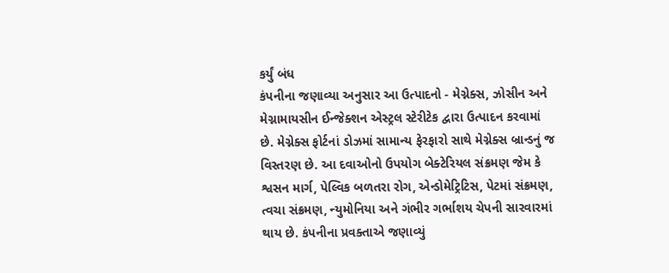કર્યું બંધ
કંપનીના જણાવ્યા અનુસાર આ ઉત્પાદનો - મેગ્નેક્સ, ઝોસીન અને મેગ્નામાયસીન ઈન્જેક્શન એસ્ટ્રલ સ્ટેરીટેક દ્વારા ઉત્પાદન કરવામાં છે. મેગ્નેક્સ ફોર્ટનાં ડોઝમાં સામાન્ય ફેરફારો સાથે મેગ્નેક્સ બ્રાન્ડનું જ વિસ્તરણ છે. આ દવાઓનો ઉપયોગ બેક્ટેરિયલ સંક્રમણ જેમ કે શ્વસન માર્ગ, પેલ્વિક બળતરા રોગ, એન્ડોમેટ્રિટિસ, પેટમાં સંક્રમણ, ત્વચા સંક્રમણ, ન્યુમોનિયા અને ગંભીર ગર્ભાશય ચેપની સારવારમાં થાય છે. કંપનીના પ્રવક્તાએ જણાવ્યું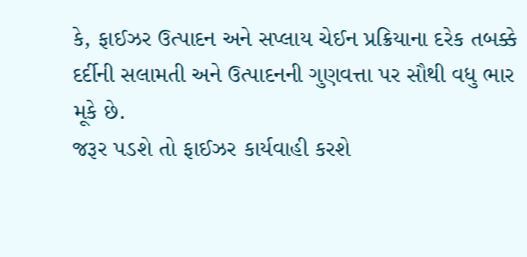કે, ફાઈઝર ઉત્પાદન અને સપ્લાય ચેઈન પ્રક્રિયાના દરેક તબક્કે દર્દીની સલામતી અને ઉત્પાદનની ગુણવત્તા પર સૌથી વધુ ભાર મૂકે છે.
જરૂર પડશે તો ફાઈઝર કાર્યવાહી કરશે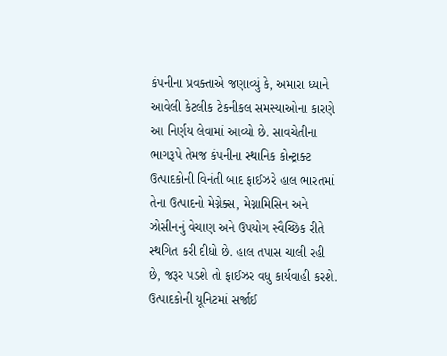કંપનીના પ્રવક્તાએ જણાવ્યું કે, અમારા ધ્યાને આવેલી કેટલીક ટેકનીકલ સમસ્યાઓના કારણે આ નિર્ણય લેવામાં આવ્યો છે. સાવચેતીના ભાગરૂપે તેમજ કંપનીના સ્થાનિક કોન્ટ્રાક્ટ ઉત્પાદકોની વિનંતી બાદ ફાઈઝરે હાલ ભારતમાં તેના ઉત્પાદનો મેગ્નેક્સ, મેગ્નામિસિન અને ઝોસીનનું વેચાણ અને ઉપયોગ સ્વૈચ્છિક રીતે સ્થગિત કરી દીધો છે. હાલ તપાસ ચાલી રહી છે, જરૂર પડશે તો ફાઈઝર વધુ કાર્યવાહી કરશે.
ઉત્પાદકોની યૂનિટમાં સર્જાઈ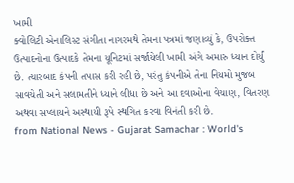ખામી
ક્વોલિટી એનાલિસ્ટ સંગીતા નાગરમથે તેમના પત્રમાં જણાવ્યું કે, ઉપરોક્ત ઉત્પાદનોના ઉત્પાદકે તેમના યૂનિટમાં સર્જાયેલી ખામી અંગે અમારુ ધ્યાન દોર્યું છે. ત્યારબાદ કંપની તપાસ કરી રહી છે, પરંતુ કંપનીએ તેના નિયમો મુજબ સાવચેતી અને સલામતીને ધ્યાને લીધા છે અને આ દવાઓના વેચાણ, વિતરણ અથવા સપ્લાયને અસ્થાયી રૂપે સ્થગિત કરવા વિનંતી કરી છે.
from National News - Gujarat Samachar : World's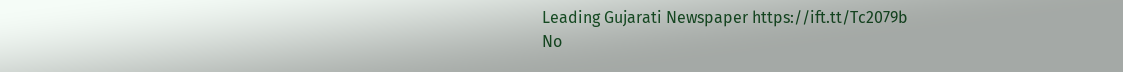Leading Gujarati Newspaper https://ift.tt/Tc2079b
No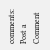comments:
Post a Comment